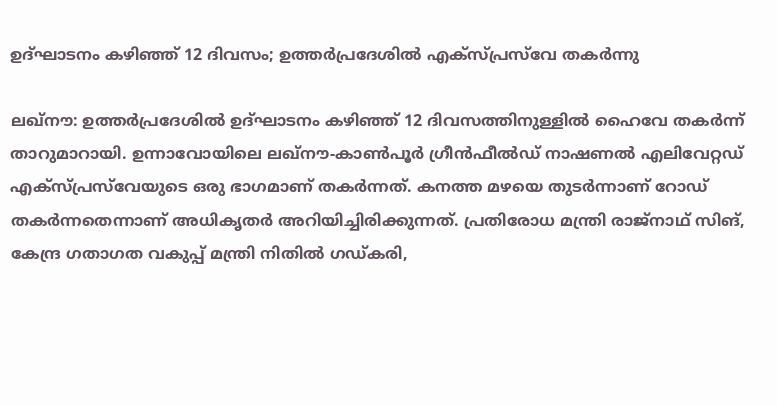ഉദ്ഘാടനം കഴിഞ്ഞ് 12 ദിവസം; ഉത്തര്‍പ്രദേശിൽ എക്‌സ്പ്രസ്‌വേ തകര്‍ന്നു

ലഖ്‌നൗ: ഉത്തര്‍പ്രദേശിൽ ഉദ്ഘാടനം കഴിഞ്ഞ് 12 ദിവസത്തിനുള്ളില്‍ ഹൈവേ തകര്‍ന്ന് താറുമാറായി. ഉന്നാവോയിലെ ലഖ്നൗ-കാണ്‍പൂര്‍ ഗ്രീന്‍ഫീല്‍ഡ് നാഷണല്‍ എലിവേറ്റഡ് എക്‌സ്പ്രസ്‌വേയുടെ ഒരു ഭാഗമാണ് തകര്‍ന്നത്. കനത്ത മഴയെ തുടര്‍ന്നാണ് റോഡ് തകര്‍ന്നതെന്നാണ് അധികൃതര്‍ അറിയിച്ചിരിക്കുന്നത്. പ്രതിരോധ മന്ത്രി രാജ്‌നാഥ് സിങ്, കേന്ദ്ര ഗതാഗത വകുപ്പ് മന്ത്രി നിതില്‍ ഗഡ്കരി,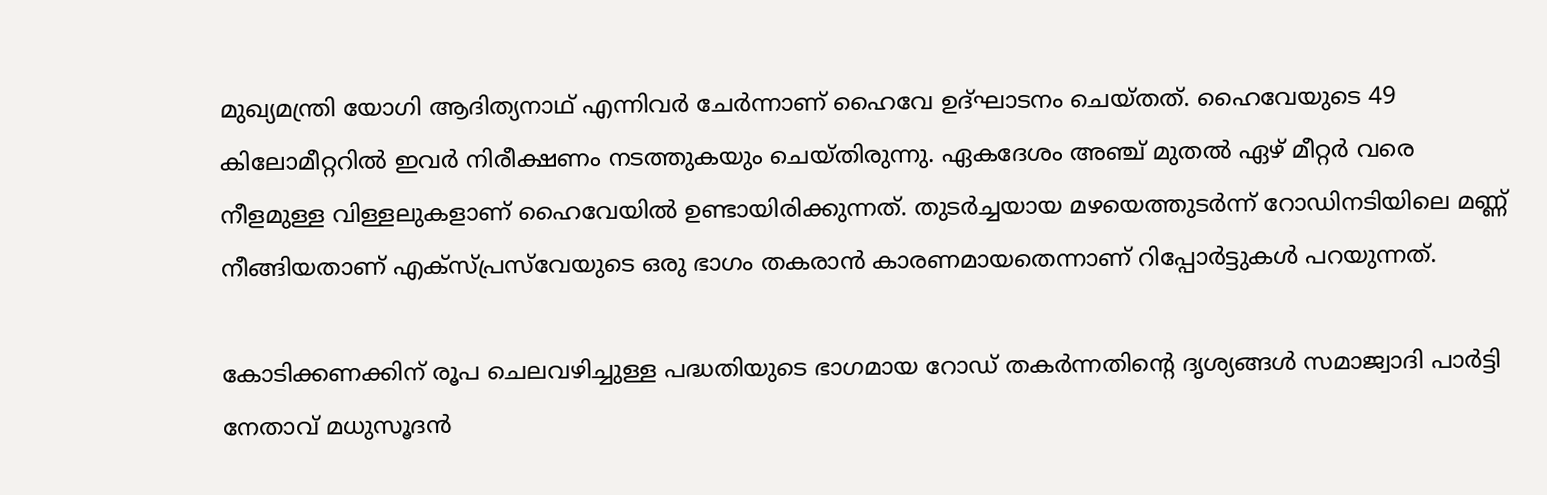മുഖ്യമന്ത്രി യോഗി ആദിത്യനാഥ് എന്നിവര്‍ ചേര്‍ന്നാണ് ഹൈവേ ഉദ്ഘാടനം ചെയ്തത്. ഹൈവേയുടെ 49 കിലോമീറ്ററില്‍ ഇവര്‍ നിരീക്ഷണം നടത്തുകയും ചെയ്തിരുന്നു. ഏകദേശം അഞ്ച് മുതല്‍ ഏഴ് മീറ്റര്‍ വരെ നീളമുള്ള വിള്ളലുകളാണ് ഹൈവേയില്‍ ഉണ്ടായിരിക്കുന്നത്. തുടര്‍ച്ചയായ മഴയെത്തുടര്‍ന്ന് റോഡിനടിയിലെ മണ്ണ് നീങ്ങിയതാണ് എക്‌സ്പ്രസ്‌വേയുടെ ഒരു ഭാഗം തകരാന്‍ കാരണമായതെന്നാണ് റിപ്പോര്‍ട്ടുകള്‍ പറയുന്നത്.

കോടിക്കണക്കിന് രൂപ ചെലവഴിച്ചുള്ള പദ്ധതിയുടെ ഭാഗമായ റോഡ് തകര്‍ന്നതിന്റെ ദൃശ്യങ്ങള്‍ സമാജ്വാദി പാര്‍ട്ടി നേതാവ് മധുസൂദന്‍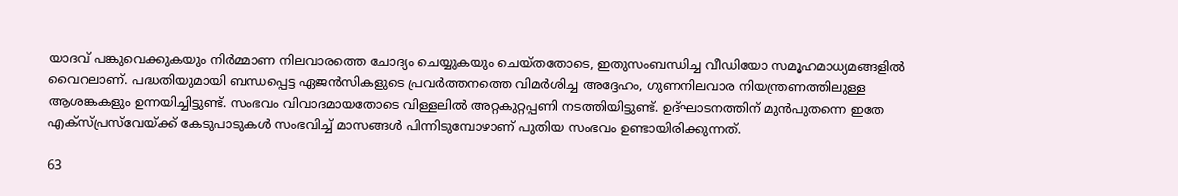യാദവ് പങ്കുവെക്കുകയും നിര്‍മ്മാണ നിലവാരത്തെ ചോദ്യം ചെയ്യുകയും ചെയ്തതോടെ, ഇതുസംബന്ധിച്ച വീഡിയോ സമൂഹമാധ്യമങ്ങളില്‍ വൈറലാണ്. പദ്ധതിയുമായി ബന്ധപ്പെട്ട ഏജന്‍സികളുടെ പ്രവര്‍ത്തനത്തെ വിമര്‍ശിച്ച അദ്ദേഹം, ഗുണനിലവാര നിയന്ത്രണത്തിലുള്ള ആശങ്കകളും ഉന്നയിച്ചിട്ടുണ്ട്. സംഭവം വിവാദമായതോടെ വിള്ളലില്‍ അറ്റകുറ്റപ്പണി നടത്തിയിട്ടുണ്ട്. ഉദ്ഘാടനത്തിന് മുന്‍പുതന്നെ ഇതേ എക്‌സ്പ്രസ്‌വേയ്ക്ക് കേടുപാടുകള്‍ സംഭവിച്ച് മാസങ്ങള്‍ പിന്നിടുമ്പോഴാണ് പുതിയ സംഭവം ഉണ്ടായിരിക്കുന്നത്.

63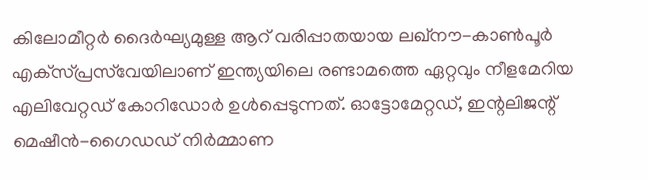കിലോമീറ്റര്‍ ദൈര്‍ഘ്യമുള്ള ആറ് വരിപ്പാതയായ ലഖ്നൗ-കാണ്‍പൂര്‍ എക്‌സ്പ്രസ്‌വേയിലാണ് ഇന്ത്യയിലെ രണ്ടാമത്തെ ഏറ്റവും നീളമേറിയ എലിവേറ്റഡ് കോറിഡോര്‍ ഉള്‍പ്പെടുന്നത്. ഓട്ടോമേറ്റഡ്, ഇന്റലിജന്റ് മെഷീന്‍-ഗൈഡഡ് നിര്‍മ്മാണ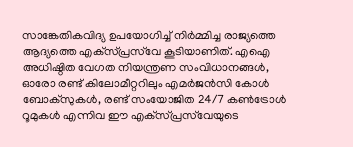സാങ്കേതികവിദ്യ ഉപയോഗിച്ച് നിര്‍മ്മിച്ച രാജ്യത്തെ ആദ്യത്തെ എക്‌സ്പ്രസ്‌വേ കൂടിയാണിത്. എഐ അധിഷ്ഠിത വേഗത നിയന്ത്രണ സംവിധാനങ്ങള്‍, ഓരോ രണ്ട് കിലോമീറ്ററിലും എമര്‍ജന്‍സി കോള്‍ ബോക്‌സുകള്‍, രണ്ട് സംയോജിത 24/7 കണ്‍ട്രോള്‍ റൂമുകള്‍ എന്നിവ ഈ എക്‌സ്പ്രസ്‌വേയുടെ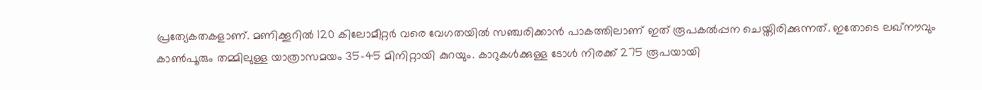പ്രത്യേകതകളാണ്. മണിക്കൂറില്‍ 120 കിലോമീറ്റര്‍ വരെ വേഗതയില്‍ സഞ്ചരിക്കാന്‍ പാകത്തിലാണ് ഇത് രൂപകല്‍പ്പന ചെയ്തിരിക്കുന്നത്. ഇതോടെ ലഖ്നൗവും കാണ്‍പൂരും തമ്മിലുള്ള യാത്രാസമയം 35-45 മിനിറ്റായി കുറയും. കാറുകള്‍ക്കുള്ള ടോള്‍ നിരക്ക് 275 രൂപയായി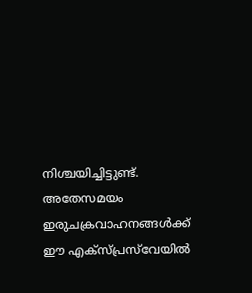നിശ്ചയിച്ചിട്ടുണ്ട്. അതേസമയം ഇരുചക്രവാഹനങ്ങള്‍ക്ക് ഈ എക്‌സ്പ്രസ്‌വേയില്‍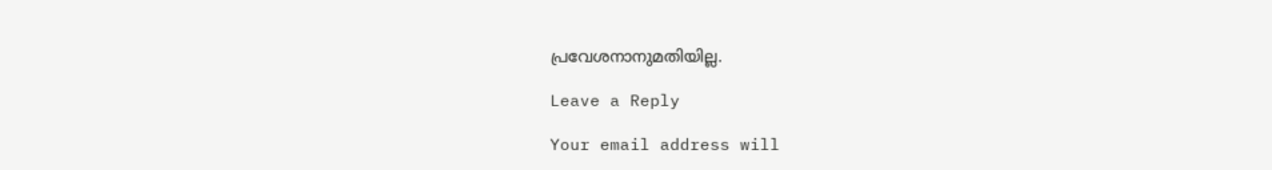പ്രവേശനാനുമതിയില്ല.

Leave a Reply

Your email address will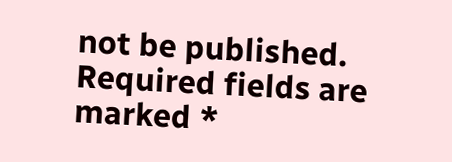not be published. Required fields are marked *